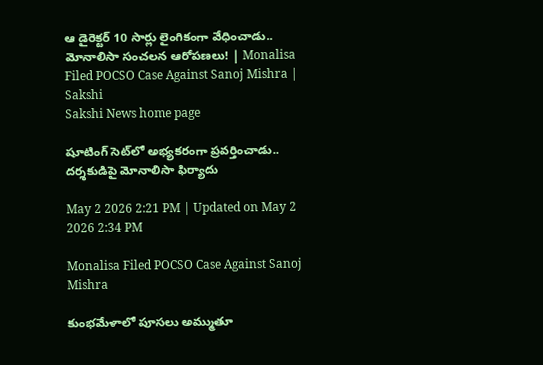ఆ డైరెక్టర్‌ 10 సార్లు లైంగికంగా వేధించాడు.. మోనాలిసా సంచలన ఆరోపణలు! | Monalisa Filed POCSO Case Against Sanoj Mishra | Sakshi
Sakshi News home page

షూటింగ్‌ సెట్‌లో అభ్యకరంగా ప్రవర్తించాడు.. దర్శకుడిపై మోనాలిసా ఫిర్యాదు

May 2 2026 2:21 PM | Updated on May 2 2026 2:34 PM

Monalisa Filed POCSO Case Against Sanoj Mishra

కుంభమేళాలో పూసలు అమ్ముతూ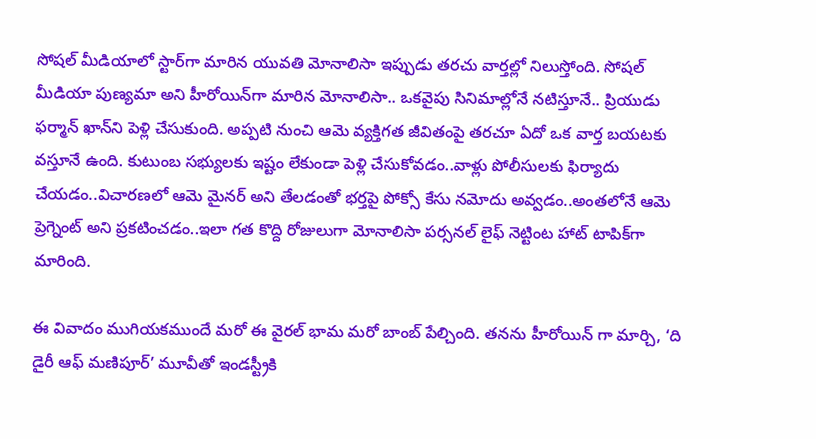సోషల్ మీడియాలో స్టార్‌గా మారిన యువతి మోనాలిసా ఇప్పుడు తరచు వార్తల్లో నిలుస్తోంది. సోషల్‌ మీడియా పుణ్యమా అని హీరోయిన్‌గా మారిన మోనాలిసా.. ఒకవైపు సినిమాల్లోనే నటిస్తూనే.. ప్రియుడు ఫర్మాన్‌ ఖాన్‌ని పెళ్లి చేసుకుంది. అప్పటి నుంచి ఆమె వ్యక్తిగత జీవితంపై తరచూ ఏదో ఒక వార్త బయటకు వస్తూనే ఉంది. కుటుంబ సభ్యులకు ఇష్టం లేకుండా పెళ్లి చేసుకోవడం..వాళ్లు పోలీసులకు ఫిర్యాదు చేయడం..విచారణలో ఆమె మైనర్‌ అని తేలడంతో భర్తపై పోక్సో కేసు నమోదు అవ్వడం..అంతలోనే ఆమె ప్రెగ్నెంట్‌ అని ప్రకటించడం..ఇలా గత కొద్ది రోజులుగా మోనాలిసా పర్సనల్‌ లైఫ్‌ నెట్టింట హాట్‌ టాపిక్‌గా మారింది.

ఈ వివాదం ముగియకముందే మరో ఈ వైరల్‌ భామ మరో బాంబ్‌ పేల్చింది. తనను హీరోయిన్ గా మార్చి, ‘ది డైరీ ఆఫ్ మణిపూర్’ మూవీతో ఇండస్ట్రీకి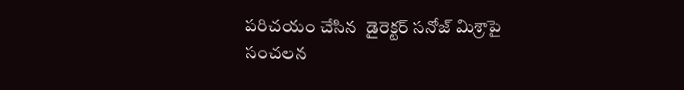పరిచయం చేసిన  డైరెక్టర్ సనోజ్ మిశ్రాపై సంచలన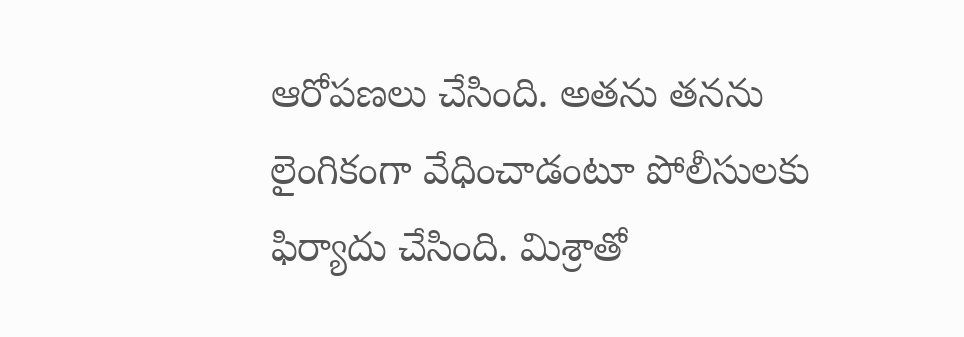ఆరోపణలు చేసింది. అతను తనను లైంగికంగా వేధించాడంటూ పోలీసులకు ఫిర్యాదు చేసింది. మిశ్రాతో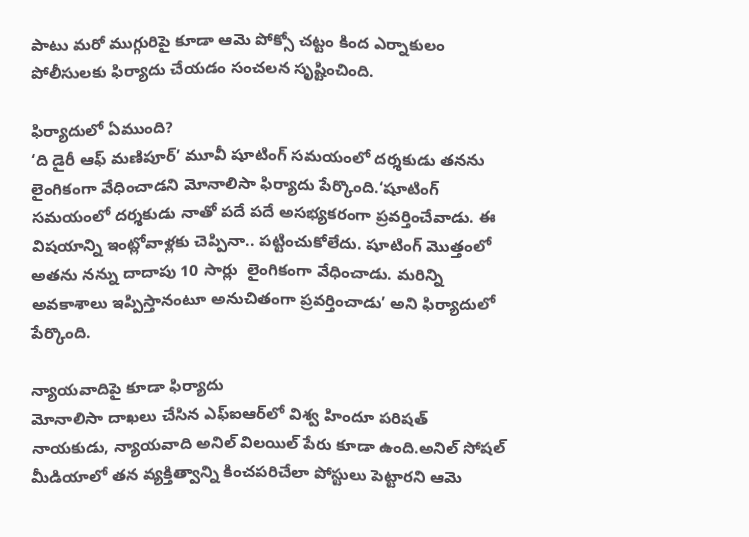పాటు మరో ముగ్గురిపై కూడా ఆమె పోక్సో చట్టం కింద ఎర్నాకులం పోలీసులకు ఫిర్యాదు చేయడం సంచలన సృష్టించింది.

ఫిర్యాదులో ఏముంది?
‘ది డైరీ ఆఫ్ మణిపూర్’ మూవీ షూటింగ్‌ సమయంలో దర్శకుడు తనను లైంగికంగా వేధించాడని మోనాలిసా ఫిర్యాదు పేర్కొంది.‘షూటింగ్ సమయంలో దర్శకుడు నాతో పదే పదే అసభ్యకరంగా ప్రవర్తించేవాడు. ఈ విషయాన్ని ఇంట్లోవాళ్లకు చెప్పినా.. పట్టించుకోలేదు. షూటింగ్‌ మొత్తంలో అతను నన్ను దాదాపు 10 సార్లు  లైంగికంగా వేధించాడు. మరిన్ని అవకాశాలు ఇప్పిస్తానంటూ అనుచితంగా ప్రవర్తించాడు’ అని ఫిర్యాదులో పేర్కొంది.

న్యాయవాదిపై కూడా ఫిర్యాదు
మోనాలిసా దాఖలు చేసిన ఎఫ్‌ఐఆర్‌లో విశ్వ హిందూ పరిషత్ నాయకుడు, న్యాయవాది అనిల్ విలయిల్ పేరు కూడా ఉంది.అనిల్ సోషల్ మీడియాలో తన వ్యక్తిత్వాన్ని కించపరిచేలా పోస్టులు పెట్టారని ఆమె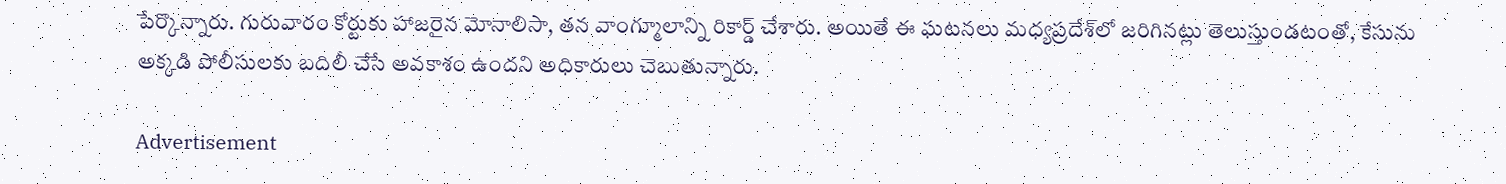పేర్కొన్నారు. గురువారం కోర్టుకు హాజరైన మోనాలిసా, తన వాంగ్మూలాన్ని రికార్డ్ చేశారు. అయితే ఈ ఘటనలు మధ్యప్రదేశ్‌లో జరిగినట్లు తెలుస్తుండటంతో, కేసును అక్కడి పోలీసులకు బదిలీ చేసే అవకాశం ఉందని అధికారులు చెబుతున్నారు.

Advertisement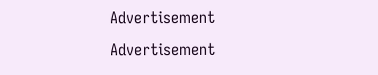Advertisement
Advertisement